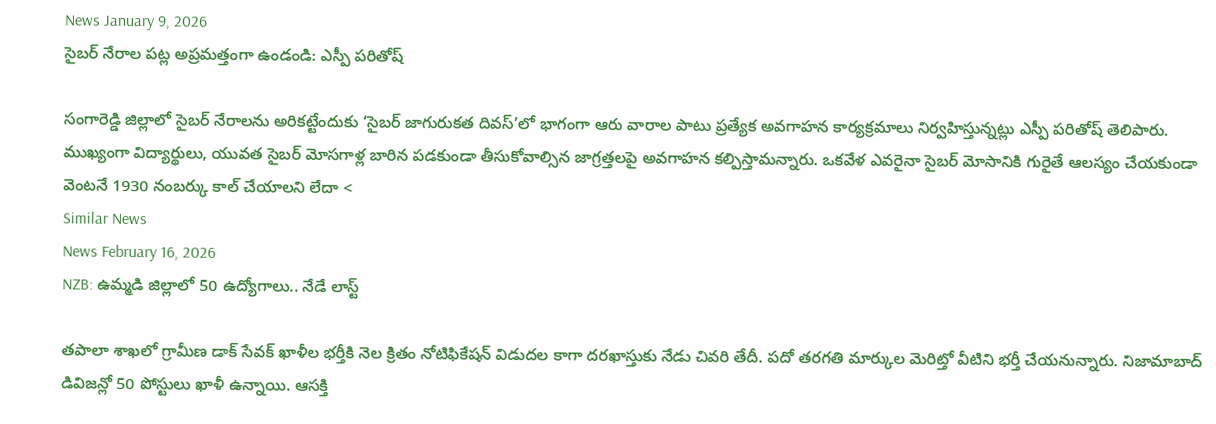News January 9, 2026
సైబర్ నేరాల పట్ల అప్రమత్తంగా ఉండండి: ఎస్పీ పరితోష్

సంగారెడ్డి జిల్లాలో సైబర్ నేరాలను అరికట్టేందుకు ‘సైబర్ జాగురుకత దివస్’లో భాగంగా ఆరు వారాల పాటు ప్రత్యేక అవగాహన కార్యక్రమాలు నిర్వహిస్తున్నట్లు ఎస్పీ పరితోష్ తెలిపారు. ముఖ్యంగా విద్యార్థులు, యువత సైబర్ మోసగాళ్ల బారిన పడకుండా తీసుకోవాల్సిన జాగ్రత్తలపై అవగాహన కల్పిస్తామన్నారు. ఒకవేళ ఎవరైనా సైబర్ మోసానికి గురైతే ఆలస్యం చేయకుండా వెంటనే 1930 నంబర్కు కాల్ చేయాలని లేదా <
Similar News
News February 16, 2026
NZB: ఉమ్మడి జిల్లాలో 50 ఉద్యోగాలు.. నేడే లాస్ట్

తపాలా శాఖలో గ్రామీణ డాక్ సేవక్ ఖాళీల భర్తీకి నెల క్రితం నోటిఫికేషన్ విడుదల కాగా దరఖాస్తుకు నేడు చివరి తేదీ. పదో తరగతి మార్కుల మెరిట్తో వీటిని భర్తీ చేయనున్నారు. నిజామాబాద్ డివిజన్లో 50 పోస్టులు ఖాళీ ఉన్నాయి. ఆసక్తి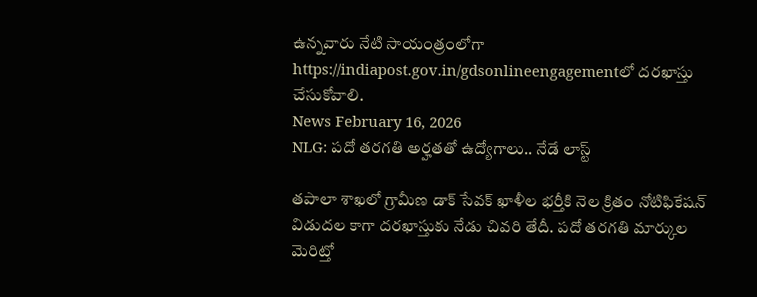ఉన్నవారు నేటి సాయంత్రంలోగా https://indiapost.gov.in/gdsonlineengagementలో దరఖాస్తు చేసుకోవాలి.
News February 16, 2026
NLG: పదో తరగతి అర్హతతో ఉద్యోగాలు.. నేడే లాస్ట్

తపాలా శాఖలో గ్రామీణ డాక్ సేవక్ ఖాళీల భర్తీకి నెల క్రితం నోటిఫికేషన్ విడుదల కాగా దరఖాస్తుకు నేడు చివరి తేదీ. పదో తరగతి మార్కుల మెరిట్తో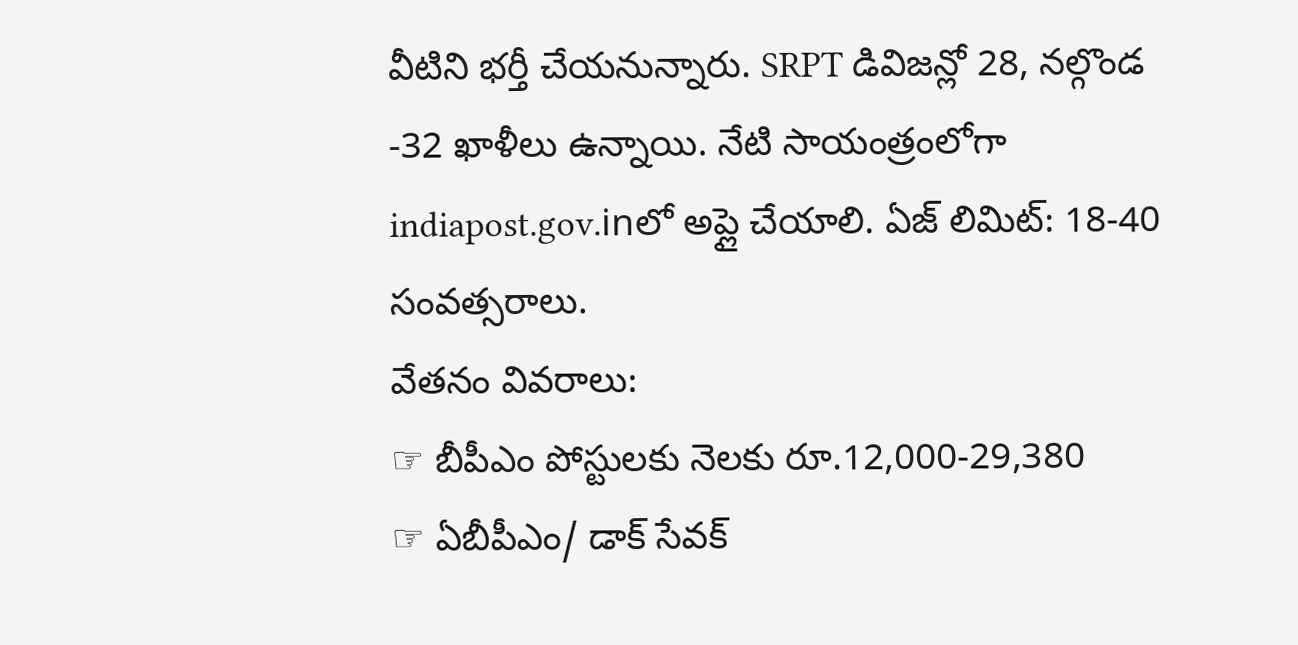వీటిని భర్తీ చేయనున్నారు. SRPT డివిజన్లో 28, నల్గొండ -32 ఖాళీలు ఉన్నాయి. నేటి సాయంత్రంలోగా indiapost.gov.inలో అప్లై చేయాలి. ఏజ్ లిమిట్: 18-40 సంవత్సరాలు.
వేతనం వివరాలు:
☞ బీపీఎం పోస్టులకు నెలకు రూ.12,000-29,380
☞ ఏబీపీఎం/ డాక్ సేవక్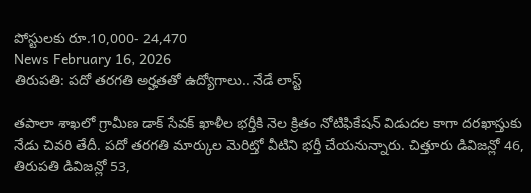పోస్టులకు రూ.10,000- 24,470
News February 16, 2026
తిరుపతి: పదో తరగతి అర్హతతో ఉద్యోగాలు.. నేడే లాస్ట్

తపాలా శాఖలో గ్రామీణ డాక్ సేవక్ ఖాళీల భర్తీకి నెల క్రితం నోటిఫికేషన్ విడుదల కాగా దరఖాస్తుకు నేడు చివరి తేదీ. పదో తరగతి మార్కుల మెరిట్తో వీటిని భర్తీ చేయనున్నారు. చిత్తూరు డివిజన్లో 46, తిరుపతి డివిజన్లో 53,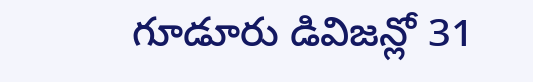గూడూరు డివిజన్లో 31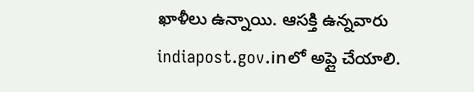ఖాళీలు ఉన్నాయి. ఆసక్తి ఉన్నవారు indiapost.gov.inలో అప్లై చేయాలి.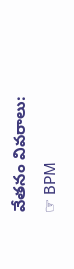వేతనం వివరాలు:
☞ BPM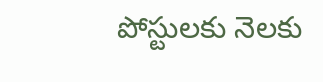పోస్టులకు నెలకు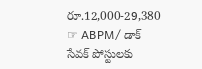రూ.12,000-29,380
☞ ABPM/ డాక్ సేవక్ పోస్టులకు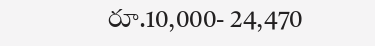రూ.10,000- 24,470